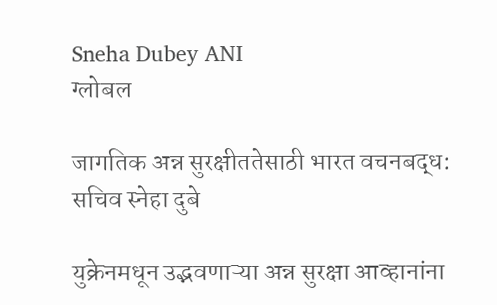Sneha Dubey ANI
ग्लोबल

जागतिक अन्न सुरक्षीततेसाठी भारत वचनबद्ध: सचिव स्नेहा दुबे

युक्रेनमधून उद्भवणाऱ्या अन्न सुरक्षा आव्हानांना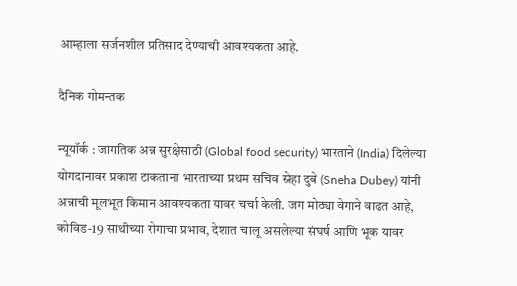आम्हाला सर्जनशील प्रतिसाद देण्याची आवश्यकता आहे.

दैनिक गोमन्तक

न्यूयॉर्क : जागतिक अन्न सुरक्षेसाठी (Global food security) भारताने (India) दिलेल्या योगदानावर प्रकाश टाकताना भारताच्या प्रथम सचिव स्नेहा दुबे (Sneha Dubey) यांनी अन्नाची मूलभूत किमान आवश्यकता यावर चर्चा केली. जग मोठ्या वेगाने वाढत आहे, कोविड-19 साथीच्या रोगाचा प्रभाव, देशात चालू असलेल्या संघर्ष आणि भूक यावर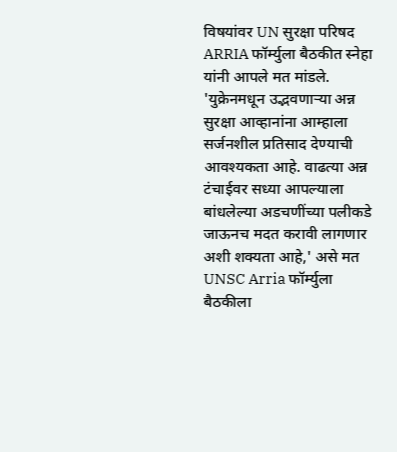विषयांवर UN सुरक्षा परिषद ARRIA फॉर्म्युला बैठकीत स्नेहा यांनी आपले मत मांडले. 'युक्रेनमधून उद्भवणाऱ्या अन्न सुरक्षा आव्हानांना आम्हाला सर्जनशील प्रतिसाद देण्याची आवश्यकता आहे. वाढत्या अन्न टंचाईवर सध्या आपल्याला बांधलेल्या अडचणींच्या पलीकडे जाऊनच मदत करावी लागणार अशी शक्यता आहे,' असे मत UNSC Arria फॉर्म्युला बैठकीला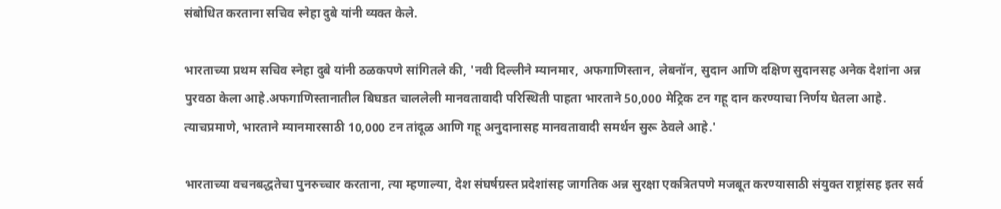संबोधित करताना सचिव स्नेहा दुबे यांनी व्यक्त केले.

भारताच्या प्रथम सचिव स्नेहा दुबे यांनी ठळकपणे सांगितले की, 'नवी दिल्लीने म्यानमार, अफगाणिस्तान, लेबनॉन, सुदान आणि दक्षिण सुदानसह अनेक देशांना अन्न पुरवठा केला आहे.अफगाणिस्तानातील बिघडत चाललेली मानवतावादी परिस्थिती पाहता भारताने 50,000 मेट्रिक टन गहू दान करण्याचा निर्णय घेतला आहे. त्याचप्रमाणे, भारताने म्यानमारसाठी 10,000 टन तांदूळ आणि गहू अनुदानासह मानवतावादी समर्थन सुरू ठेवले आहे.'

भारताच्या वचनबद्धतेचा पुनरुच्चार करताना, त्या म्हणाल्या, देश संघर्षग्रस्त प्रदेशांसह जागतिक अन्न सुरक्षा एकत्रितपणे मजबूत करण्यासाठी संयुक्त राष्ट्रांसह इतर सर्व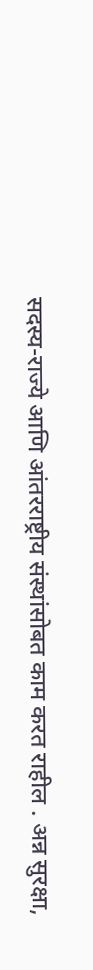सदस्य-राज्ये आणि आंतरराष्ट्रीय संस्थांसोबत काम करत राहील . अन्न सुरक्षा,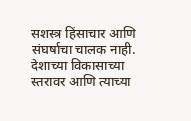सशस्त्र हिंसाचार आणि संघर्षाचा चालक नाही. देशाच्या विकासाच्या स्तरावर आणि त्याच्या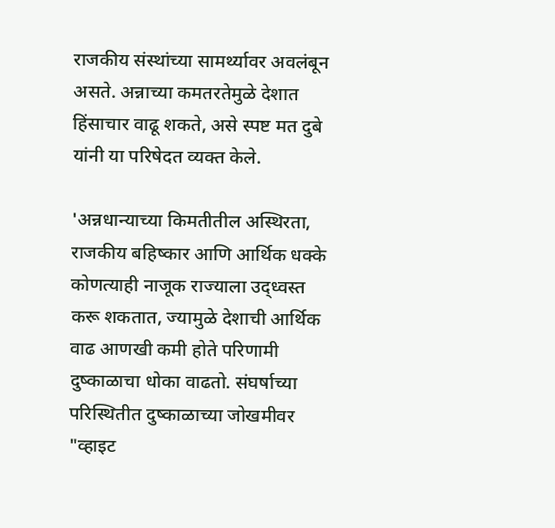राजकीय संस्थांच्या सामर्थ्यावर अवलंबून असते. अन्नाच्या कमतरतेमुळे देशात हिंसाचार वाढू शकते, असे स्पष्ट मत दुबे यांनी या परिषेदत व्यक्त केले.

'अन्नधान्याच्या किमतीतील अस्थिरता, राजकीय बहिष्कार आणि आर्थिक धक्के कोणत्याही नाजूक राज्याला उद्ध्वस्त करू शकतात, ज्यामुळे देशाची आर्थिक वाढ आणखी कमी होते परिणामी दुष्काळाचा धोका वाढतो. संघर्षाच्या परिस्थितीत दुष्काळाच्या जोखमीवर "व्हाइट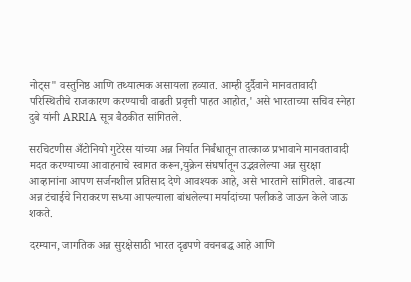नोट्स" वस्तुनिष्ठ आणि तथ्यात्मक असायला हव्यात. आम्ही दुर्दैवाने मानवतावादी परिस्थितीचे राजकारण करण्याची वाढती प्रवृत्ती पाहत आहोत,' असे भारताच्या सचिव स्नेहा दुबे यांनी ARRIA सूत्र बैठकीत सांगितले.

सरचिटणीस अँटोनियो गुटेरेस यांच्या अन्न निर्यात निर्बंधातून तात्काळ प्रभावाने मानवतावादी मदत करण्याच्या आवाहनाचे स्वागत करून,युक्रेन संघर्षातून उद्भवलेल्या अन्न सुरक्षा आव्हानांना आपण सर्जनशील प्रतिसाद देणे आवश्यक आहे, असे भारताने सांगितले. वाढत्या अन्न टंचाईचे निराकरण सध्या आपल्याला बांधलेल्या मर्यादांच्या पलीकडे जाऊन केले जाऊ शकते.

दरम्यान, जागतिक अन्न सुरक्षेसाठी भारत दृढपणे वचनबद्ध आहे आणि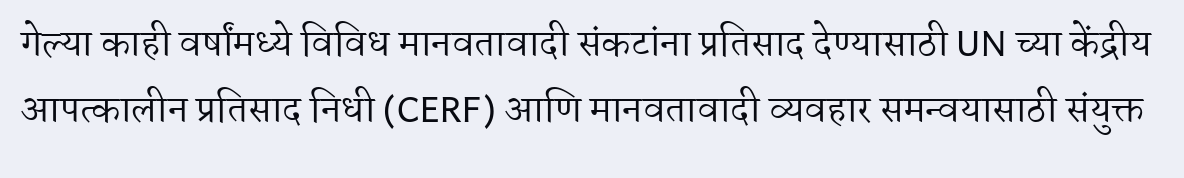गेल्या काही वर्षांमध्ये विविध मानवतावादी संकटांना प्रतिसाद देण्यासाठी UN च्या केंद्रीय आपत्कालीन प्रतिसाद निधी (CERF) आणि मानवतावादी व्यवहार समन्वयासाठी संयुक्त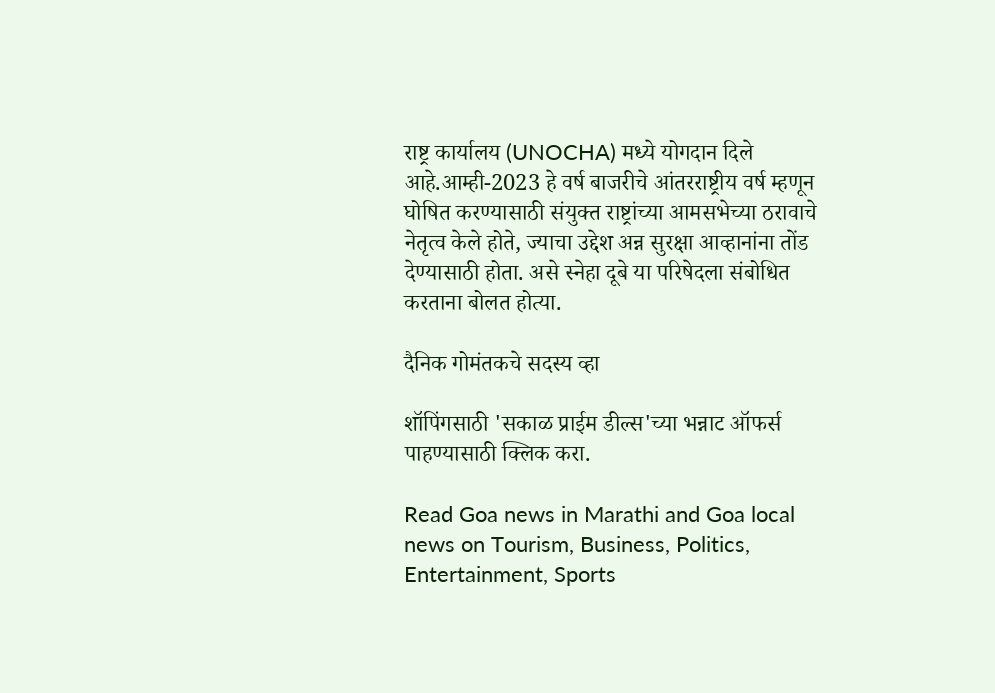राष्ट्र कार्यालय (UNOCHA) मध्ये योगदान दिले आहे.आम्ही-2023 हे वर्ष बाजरीचे आंतरराष्ट्रीय वर्ष म्हणून घोषित करण्यासाठी संयुक्त राष्ट्रांच्या आमसभेच्या ठरावाचे नेतृत्व केले होते, ज्याचा उद्देश अन्न सुरक्षा आव्हानांना तोंड देण्यासाठी होता. असे स्नेहा दूबे या परिषेदला संबोधित करताना बोलत होत्या.

दैनिक गोमंतकचे सदस्य व्हा

शॉपिंगसाठी 'सकाळ प्राईम डील्स'च्या भन्नाट ऑफर्स पाहण्यासाठी क्लिक करा.

Read Goa news in Marathi and Goa local news on Tourism, Business, Politics, Entertainment, Sports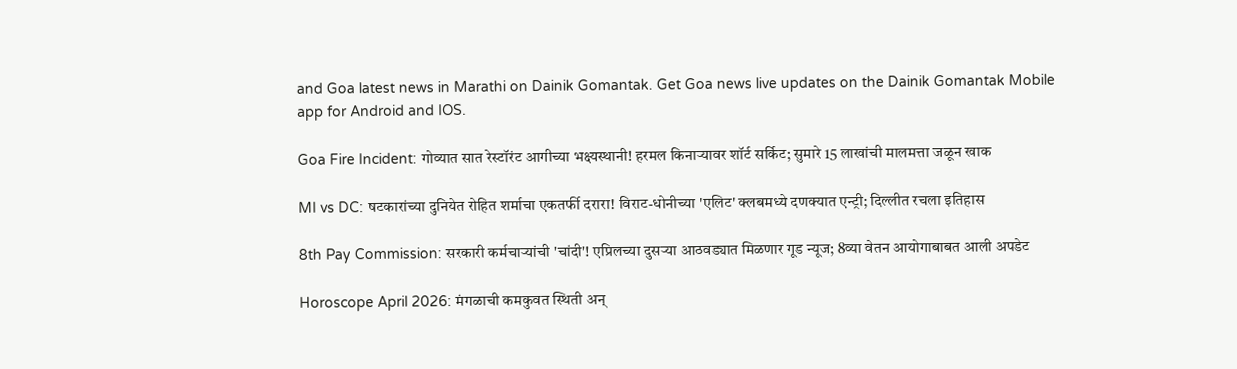and Goa latest news in Marathi on Dainik Gomantak. Get Goa news live updates on the Dainik Gomantak Mobile app for Android and IOS.

Goa Fire Incident: गोव्यात सात रेस्टॉरंट आगीच्या भक्ष्यस्थानी! हरमल किनाऱ्यावर शॉर्ट सर्किट; सुमारे 15 लाखांची मालमत्ता जळून खाक

MI vs DC: षटकारांच्या दुनियेत रोहित शर्माचा एकतर्फी दरारा! विराट-धोनीच्या 'एलिट' क्लबमध्ये दणक्यात एन्ट्री; दिल्लीत रचला इतिहास

8th Pay Commission: सरकारी कर्मचाऱ्यांची 'चांदी'! एप्रिलच्या दुसऱ्या आठवड्यात मिळणार गूड न्यूज; 8व्या वेतन आयोगाबाबत आली अपडेट

Horoscope April 2026: मंगळाची कमकुवत स्थिती अन्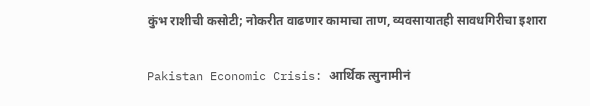कुंभ राशीची कसोटी; नोकरीत वाढणार कामाचा ताण, व्यवसायातही सावधगिरीचा इशारा

Pakistan Economic Crisis: आर्थिक त्सुनामीनं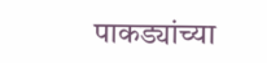पाकड्यांच्या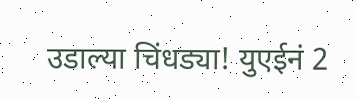उडाल्या चिंधड्या! युएईनं 2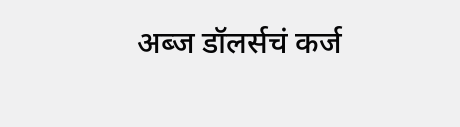अब्ज डॉलर्सचं कर्ज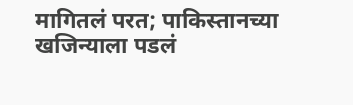मागितलं परत; पाकिस्तानच्या खजिन्याला पडलं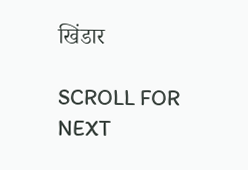खिंडार

SCROLL FOR NEXT